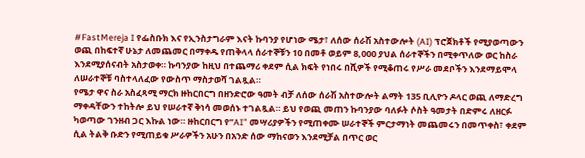#FastMereja I የፌስቡክ እና የኢንስታግራም እናት ኩባንያ የሆነው ሜታ፣ ለሰው ሰራሽ አስተውሎት (AI) ፕሮጀክቶች የሚያወጣውን ወጪ በከፍተኛ ሁኔታ ለመጨመር በማቀዱ የጠቅላላ ሰራተኞቹን 10 በመቶ ወይም 8,000 ያህል ሰራተኞችን በሚቀጥለው ወር ከስራ እንደሚያሰናብት አስታወቀ። ኩባንያው ከዚህ በተጨማሪ ቀደም ሲል ክፍት የነበሩ በሺዎች የሚቆጠሩ የሥራ መደቦችን እንደማይሞላ ለሠራተኞቹ ባስተላለፈው የውስጥ ማስታወሻ ገልጿል።
የሜታ ዋና ስራ አስፈጻሚ ማርክ ዙከርበርግ በዘንድሮው ዓመት ብቻ ለሰው ሰራሽ አስተውሎት ልማት 135 ቢሊዮን ዶላር ወጪ ለማድረግ ማቀዳቸውን ተከትሎ ይህ የሠራተኛ ቅነሳ መወሰኑ ተገልጿል። ይህ የወጪ መጠን ኩባንያው ባለፉት ሶስት ዓመታት በድምሩ ለዘርፉ ካወጣው ገንዘብ ጋር እኩል ነው። ዙከርበርግ የ”AI” መሣሪያዎችን የሚጠቀሙ ሠራተኞች ምርታማነት መጨመሩን በመጥቀስ፣ ቀደም ሲል ትልቅ ቡድን የሚጠይቁ ሥራዎችን አሁን በአንድ ሰው ማከናወን እንደሚቻል በጥር ወር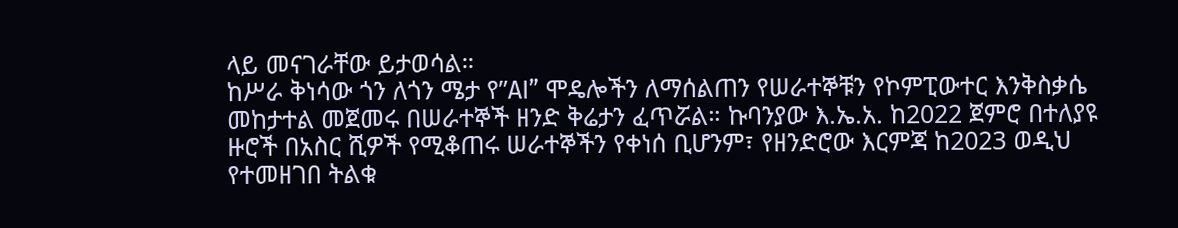ላይ መናገራቸው ይታወሳል።
ከሥራ ቅነሳው ጎን ለጎን ሜታ የ”AI” ሞዴሎችን ለማሰልጠን የሠራተኞቹን የኮምፒውተር እንቅስቃሴ መከታተል መጀመሩ በሠራተኞች ዘንድ ቅሬታን ፈጥሯል። ኩባንያው እ.ኤ.አ. ከ2022 ጀምሮ በተለያዩ ዙሮች በአስር ሺዎች የሚቆጠሩ ሠራተኞችን የቀነሰ ቢሆንም፣ የዘንድሮው እርምጃ ከ2023 ወዲህ የተመዘገበ ትልቁ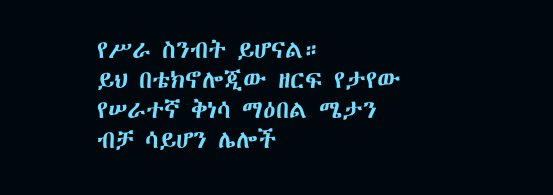የሥራ ስንብት ይሆናል።
ይህ በቴክኖሎጂው ዘርፍ የታየው የሠራተኛ ቅነሳ ማዕበል ሜታን ብቻ ሳይሆን ሌሎች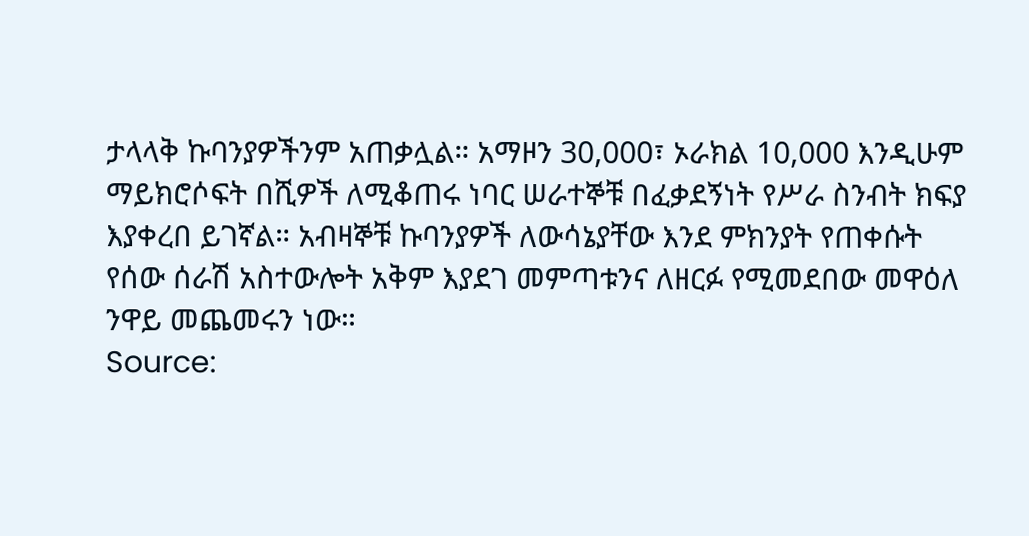ታላላቅ ኩባንያዎችንም አጠቃሏል። አማዞን 30,000፣ ኦራክል 10,000 እንዲሁም ማይክሮሶፍት በሺዎች ለሚቆጠሩ ነባር ሠራተኞቹ በፈቃደኝነት የሥራ ስንብት ክፍያ እያቀረበ ይገኛል። አብዛኞቹ ኩባንያዎች ለውሳኔያቸው እንደ ምክንያት የጠቀሱት የሰው ሰራሽ አስተውሎት አቅም እያደገ መምጣቱንና ለዘርፉ የሚመደበው መዋዕለ ንዋይ መጨመሩን ነው።
Source: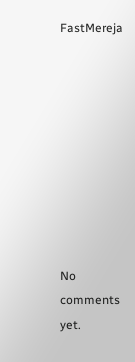FastMereja









No comments yet.